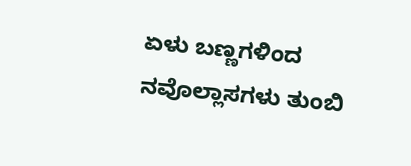ಏಳು ಬಣ್ಣಗಳಿಂದ ನವೊಲ್ಲಾಸಗಳು ತುಂಬಿ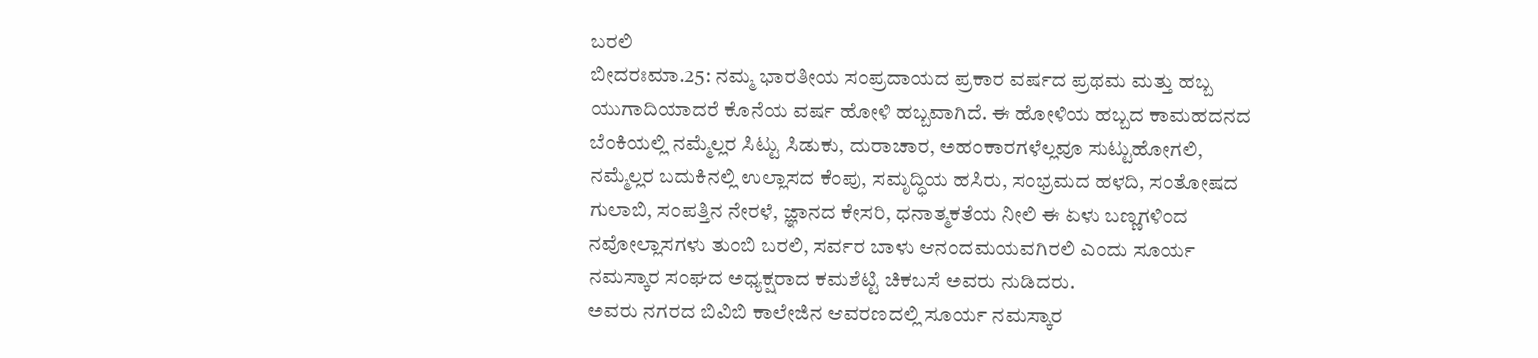ಬರಲಿ
ಬೀದರಃಮಾ.25: ನಮ್ಮ ಭಾರತೀಯ ಸಂಪ್ರದಾಯದ ಪ್ರಕಾರ ವರ್ಷದ ಪ್ರಥಮ ಮತ್ತು ಹಬ್ಬ ಯುಗಾದಿಯಾದರೆ ಕೊನೆಯ ವರ್ಷ ಹೋಳಿ ಹಬ್ಬವಾಗಿದೆ. ಈ ಹೋಳಿಯ ಹಬ್ಬದ ಕಾಮಹದನದ ಬೆಂಕಿಯಲ್ಲಿ ನಮ್ಮೆಲ್ಲರ ಸಿಟ್ಟು ಸಿಡುಕು, ದುರಾಚಾರ, ಅಹಂಕಾರಗಳೆಲ್ಲವೂ ಸುಟ್ಟುಹೋಗಲಿ, ನಮ್ಮೆಲ್ಲರ ಬದುಕಿನಲ್ಲಿ ಉಲ್ಲಾಸದ ಕೆಂಪು, ಸಮೃದ್ಧಿಯ ಹಸಿರು, ಸಂಭ್ರಮದ ಹಳದಿ, ಸಂತೋಷದ ಗುಲಾಬಿ, ಸಂಪತ್ತಿನ ನೇರಳೆ, ಜ್ಞಾನದ ಕೇಸರಿ, ಧನಾತ್ಮಕತೆಯ ನೀಲಿ ಈ ಏಳು ಬಣ್ಣಗಳಿಂದ ನವೋಲ್ಲಾಸಗಳು ತುಂಬಿ ಬರಲಿ, ಸರ್ವರ ಬಾಳು ಆನಂದಮಯವಗಿರಲಿ ಎಂದು ಸೂರ್ಯ ನಮಸ್ಕಾರ ಸಂಘದ ಅಧ್ಯಕ್ಷರಾದ ಕಮಶೆಟ್ಟಿ ಚಿಕಬಸೆ ಅವರು ನುಡಿದರು.
ಅವರು ನಗರದ ಬಿವಿಬಿ ಕಾಲೇಜಿನ ಆವರಣದಲ್ಲಿ ಸೂರ್ಯ ನಮಸ್ಕಾರ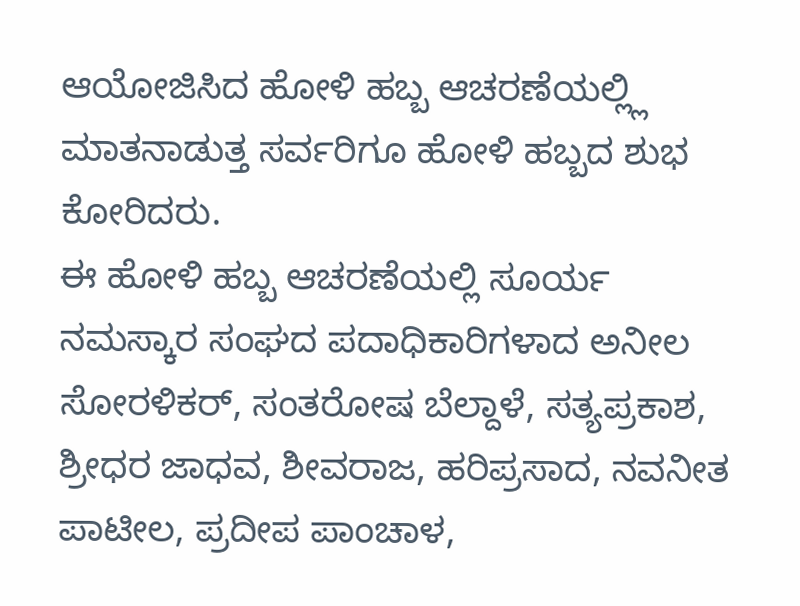ಆಯೋಜಿಸಿದ ಹೋಳಿ ಹಬ್ಬ ಆಚರಣೆಯಲ್ಲ್ಲಿ ಮಾತನಾಡುತ್ತ ಸರ್ವರಿಗೂ ಹೋಳಿ ಹಬ್ಬದ ಶುಭ ಕೋರಿದರು.
ಈ ಹೋಳಿ ಹಬ್ಬ ಆಚರಣೆಯಲ್ಲಿ ಸೂರ್ಯ ನಮಸ್ಕಾರ ಸಂಘದ ಪದಾಧಿಕಾರಿಗಳಾದ ಅನೀಲ ಸೋರಳಿಕರ್, ಸಂತರೋಷ ಬೆಲ್ದಾಳೆ, ಸತ್ಯಪ್ರಕಾಶ, ಶ್ರೀಧರ ಜಾಧವ, ಶೀವರಾಜ, ಹರಿಪ್ರಸಾದ, ನವನೀತ ಪಾಟೀಲ, ಪ್ರದೀಪ ಪಾಂಚಾಳ,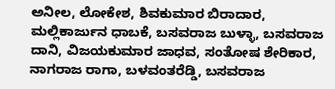ಅನೀಲ, ಲೋಕೇಶ, ಶಿವಕುಮಾರ ಬಿರಾದಾರ, ಮಲ್ಲಿಕಾರ್ಜುನ ಧಾಬಕೆ, ಬಸವರಾಜ ಬುಳ್ಳಾ, ಬಸವರಾಜ ದಾನಿ, ವಿಜಯಕುಮಾರ ಜಾಧವ, ಸಂತೋಷ ಶೇರಿಕಾರ, ನಾಗರಾಜ ರಾಗಾ, ಬಳವಂತರೆಡ್ಡಿ, ಬಸವರಾಜ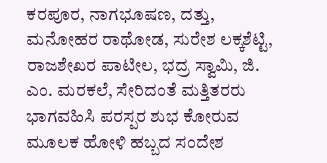ಕರಪೂರ, ನಾಗಭೂಷಣ, ದತ್ತು, ಮನೋಹರ ರಾಥೋಡ, ಸುರೇಶ ಲಕ್ಕಶೆಟ್ಟಿ, ರಾಜಶೇಖರ ಪಾಟೀಲ, ಭದ್ರ ಸ್ವಾಮಿ, ಜಿ. ಎಂ. ಮರಕಲೆ, ಸೇರಿದಂತೆ ಮತ್ತಿತರರು ಭಾಗವಹಿಸಿ ಪರಸ್ಪರ ಶುಭ ಕೋರುವ ಮೂಲಕ ಹೋಳಿ ಹಬ್ಬದ ಸಂದೇಶ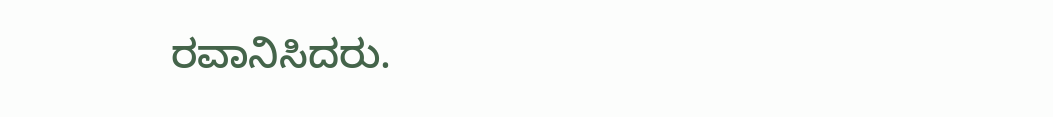ರವಾನಿಸಿದರು.